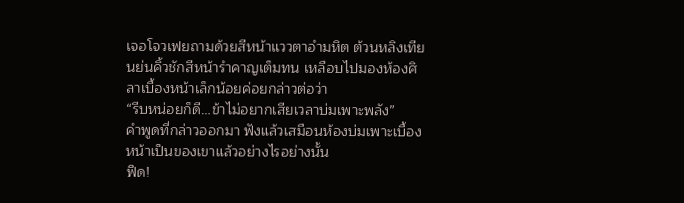เจอโจวเฟยถามด้วยสีหน้าแววตาอำมหิต ต้วนหลิงเทียนย่นคิ้วชักสีหน้ารำคาญเต็มทน เหลือบไปมองห้องศิลาเบื้องหน้าเล็กน้อยค่อยกล่าวต่อว่า
“รีบหน่อยก็ดี…ข้าไม่อยากเสียเวลาบ่มเพาะพลัง”
คำพูดที่กล่าวออกมา ฟังแล้วเสมือนห้องบ่มเพาะเบื้องหน้าเป็นของเขาแล้วอย่างไรอย่างนั้น
ฟืด!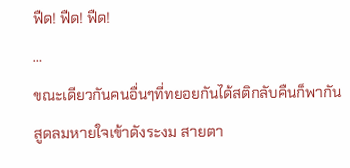ฟืด! ฟืด! ฟืด!
…
ขณะเดียวกันคนอื่นๆที่ทยอยกันได้สติกลับคืนก็พากันสูดลมหายใจเข้าดังระงม สายตา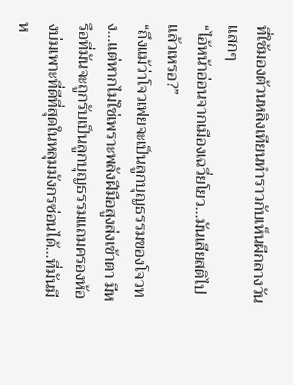ที่ใช้มองต้วนหลิงเทียนทำราวกับเห็นผีกลางวันแสกๆ
“ไอ้หน้าอ่อนจากเมืองเฉวี่ยโยว…มันเสียสติไปแล้วเหรอ?”
“ถึงแม้ว่าโจวเฟยจะเป็นลูกบุญธรรมของโจวทง…แต่หากไม่ใช่เพราะพลังฝีมือสูงส่งเข้าตา มีหรือที่มันจะถูกรับเป็นลูกบุญธรรมแถมครองห้องบ่มเพาะที่ดีที่สุดในหลุมมังกรซ่อนได้…ที่มันมีห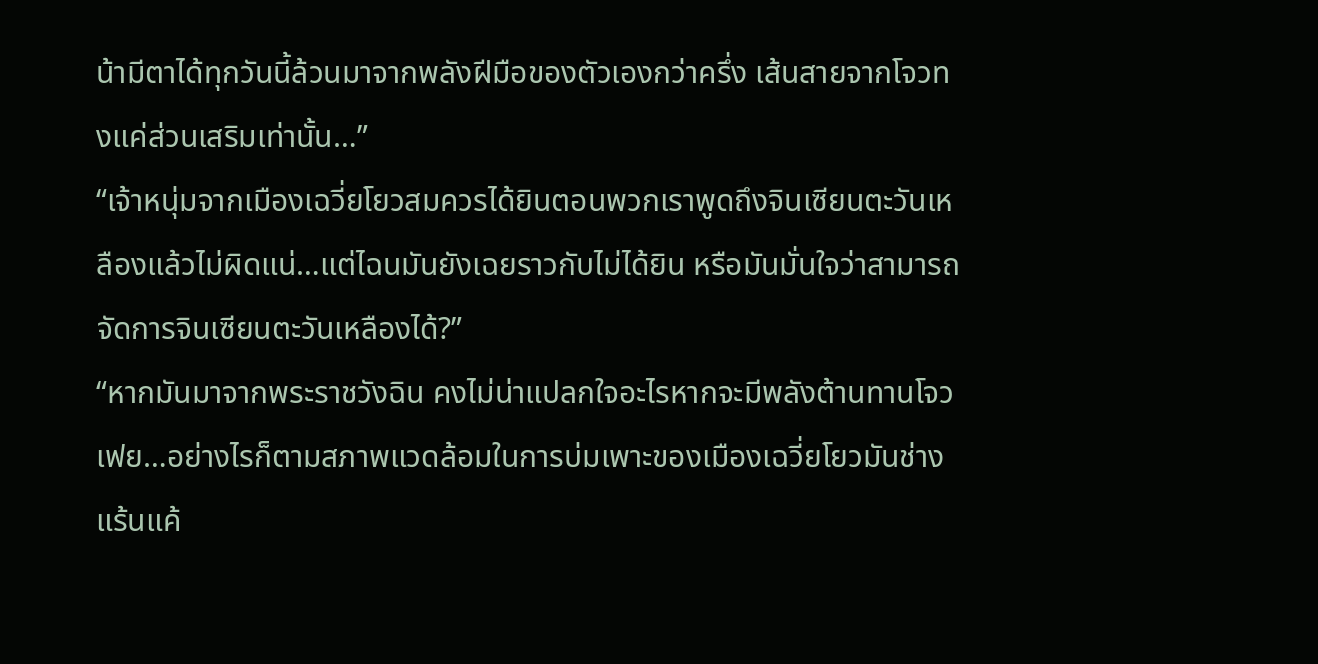น้ามีตาได้ทุกวันนี้ล้วนมาจากพลังฝีมือของตัวเองกว่าครึ่ง เส้นสายจากโจวทงแค่ส่วนเสริมเท่านั้น…”
“เจ้าหนุ่มจากเมืองเฉวี่ยโยวสมควรได้ยินตอนพวกเราพูดถึงจินเซียนตะวันเหลืองแล้วไม่ผิดแน่…แต่ไฉนมันยังเฉยราวกับไม่ได้ยิน หรือมันมั่นใจว่าสามารถจัดการจินเซียนตะวันเหลืองได้?”
“หากมันมาจากพระราชวังฉิน คงไม่น่าแปลกใจอะไรหากจะมีพลังต้านทานโจวเฟย…อย่างไรก็ตามสภาพแวดล้อมในการบ่มเพาะของเมืองเฉวี่ยโยวมันช่างแร้นแค้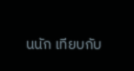นนัก เทียบกับ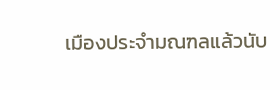เมืองประจำมณฑลแล้วนับ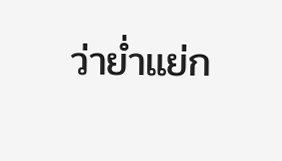ว่าย่ำแย่ก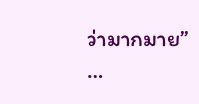ว่ามากมาย”
…